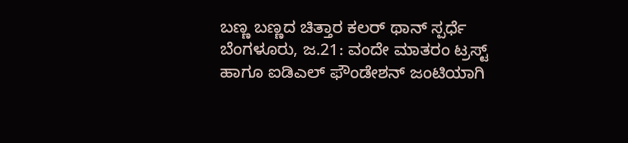ಬಣ್ಣ ಬಣ್ಣದ ಚಿತ್ತಾರ ಕಲರ್ ಥಾನ್ ಸ್ಪರ್ಧೆ
ಬೆಂಗಳೂರು, ಜ.21: ವಂದೇ ಮಾತರಂ ಟ್ರಸ್ಟ್ ಹಾಗೂ ಐಡಿಎಲ್ ಫೌಂಡೇಶನ್ ಜಂಟಿಯಾಗಿ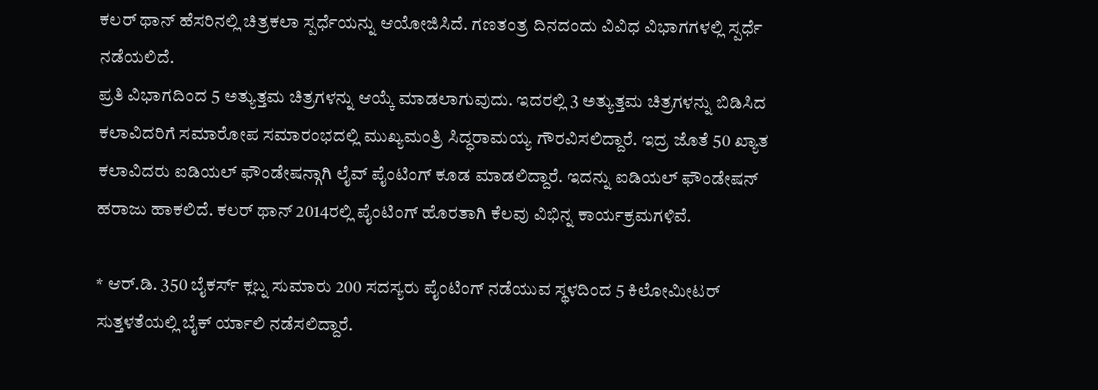ಕಲರ್ ಥಾನ್ ಹೆಸರಿನಲ್ಲಿ ಚಿತ್ರಕಲಾ ಸ್ಪರ್ಧೆಯನ್ನು ಆಯೋಜಿಸಿದೆ. ಗಣತಂತ್ರ ದಿನದಂದು ವಿವಿಧ ವಿಭಾಗಗಳಲ್ಲಿ ಸ್ಪರ್ಧೆ ನಡೆಯಲಿದೆ.
ಪ್ರತಿ ವಿಭಾಗದಿಂದ 5 ಅತ್ಯುತ್ತಮ ಚಿತ್ರಗಳನ್ನು ಆಯ್ಕೆ ಮಾಡಲಾಗುವುದು. ಇದರಲ್ಲಿ 3 ಅತ್ಯುತ್ತಮ ಚಿತ್ರಗಳನ್ನು ಬಿಡಿಸಿದ ಕಲಾವಿದರಿಗೆ ಸಮಾರೋಪ ಸಮಾರಂಭದಲ್ಲಿ ಮುಖ್ಯಮಂತ್ರಿ ಸಿದ್ಧರಾಮಯ್ಯ ಗೌರವಿಸಲಿದ್ದಾರೆ. ಇದ್ರ ಜೊತೆ 50 ಖ್ಯಾತ ಕಲಾವಿದರು ಐಡಿಯಲ್ ಫೌಂಡೇಷನ್ಗಾಗಿ ಲೈವ್ ಪೈಂಟಿಂಗ್ ಕೂಡ ಮಾಡಲಿದ್ದಾರೆ. ಇದನ್ನು ಐಡಿಯಲ್ ಫೌಂಡೇಷನ್ ಹರಾಜು ಹಾಕಲಿದೆ. ಕಲರ್ ಥಾನ್ 2014ರಲ್ಲಿ ಪೈಂಟಿಂಗ್ ಹೊರತಾಗಿ ಕೆಲವು ವಿಭಿನ್ನ ಕಾರ್ಯಕ್ರಮಗಳಿವೆ.

* ಆರ್.ಡಿ. 350 ಬೈಕರ್ಸ್ ಕ್ಲಬ್ನ ಸುಮಾರು 200 ಸದಸ್ಯರು ಪೈಂಟಿಂಗ್ ನಡೆಯುವ ಸ್ಥಳದಿಂದ 5 ಕಿಲೋಮೀಟರ್ ಸುತ್ತಳತೆಯಲ್ಲಿ ಬೈಕ್ ರ್ಯಾಲಿ ನಡೆಸಲಿದ್ದಾರೆ.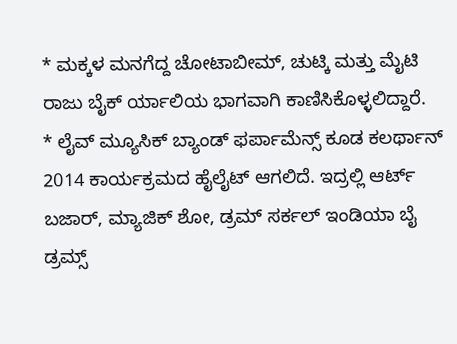* ಮಕ್ಕಳ ಮನಗೆದ್ದ ಚೋಟಾಬೀಮ್, ಚುಟ್ಕಿ ಮತ್ತು ಮೈಟಿ ರಾಜು ಬೈಕ್ ರ್ಯಾಲಿಯ ಭಾಗವಾಗಿ ಕಾಣಿಸಿಕೊಳ್ಳಲಿದ್ದಾರೆ.
* ಲೈವ್ ಮ್ಯೂಸಿಕ್ ಬ್ಯಾಂಡ್ ಫರ್ಪಾಮೆನ್ಸ್ ಕೂಡ ಕಲರ್ಥಾನ್ 2014 ಕಾರ್ಯಕ್ರಮದ ಹೈಲೈಟ್ ಆಗಲಿದೆ. ಇದ್ರಲ್ಲಿ ಆರ್ಟ್ ಬಜಾರ್, ಮ್ಯಾಜಿಕ್ ಶೋ, ಡ್ರಮ್ ಸರ್ಕಲ್ ಇಂಡಿಯಾ ಬೈ ಡ್ರಮ್ಸ್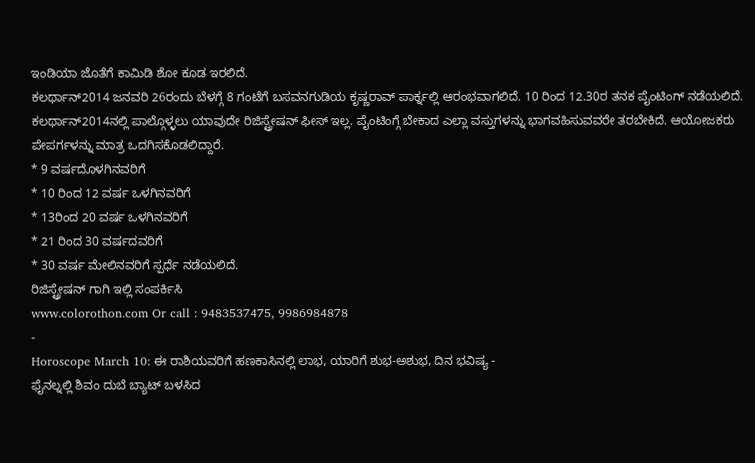ಇಂಡಿಯಾ ಜೊತೆಗೆ ಕಾಮಿಡಿ ಶೋ ಕೂಡ ಇರಲಿದೆ.
ಕಲರ್ಥಾನ್2014 ಜನವರಿ 26ರಂದು ಬೆಳಗ್ಗೆ 8 ಗಂಟೆಗೆ ಬಸವನಗುಡಿಯ ಕೃಷ್ಣರಾವ್ ಪಾರ್ಕ್ನಲ್ಲಿ ಆರಂಭವಾಗಲಿದೆ. 10 ರಿಂದ 12.30ರ ತನಕ ಪೈಂಟಿಂಗ್ ನಡೆಯಲಿದೆ. ಕಲರ್ಥಾನ್2014ನಲ್ಲಿ ಪಾಲ್ಗೊಳ್ಳಲು ಯಾವುದೇ ರಿಜಿಸ್ಟ್ರೇಷನ್ ಫೀಸ್ ಇಲ್ಲ. ಪೈಂಟಿಂಗ್ಗೆ ಬೇಕಾದ ಎಲ್ಲಾ ವಸ್ತುಗಳನ್ನು ಭಾಗವಹಿಸುವವರೇ ತರಬೇಕಿದೆ. ಆಯೋಜಕರು ಪೇಪರ್ಗಳನ್ನು ಮಾತ್ರ ಒದಗಿಸಕೊಡಲಿದ್ದಾರೆ.
* 9 ವರ್ಷದೊಳಗಿನವರಿಗೆ
* 10 ರಿಂದ 12 ವರ್ಷ ಒಳಗಿನವರಿಗೆ
* 13ರಿಂದ 20 ವರ್ಷ ಒಳಗಿನವರಿಗೆ
* 21 ರಿಂದ 30 ವರ್ಷದವರಿಗೆ
* 30 ವರ್ಷ ಮೇಲಿನವರಿಗೆ ಸ್ಪರ್ಧೆ ನಡೆಯಲಿದೆ.
ರಿಜಿಸ್ಟ್ರೇಷನ್ ಗಾಗಿ ಇಲ್ಲಿ ಸಂಪರ್ಕಿಸಿ
www.colorothon.com Or call : 9483537475, 9986984878
-
Horoscope March 10: ಈ ರಾಶಿಯವರಿಗೆ ಹಣಕಾಸಿನಲ್ಲಿ ಲಾಭ, ಯಾರಿಗೆ ಶುಭ-ಅಶುಭ, ದಿನ ಭವಿಷ್ಯ -
ಫೈನಲ್ನಲ್ಲಿ ಶಿವಂ ದುಬೆ ಬ್ಯಾಟ್ ಬಳಸಿದ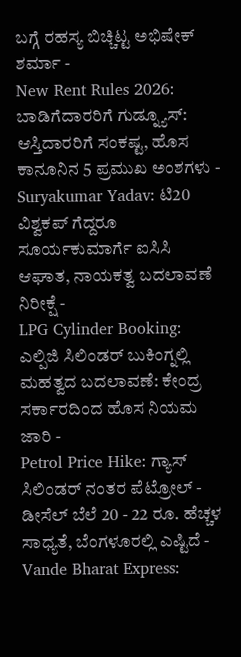ಬಗ್ಗೆ ರಹಸ್ಯ ಬಿಚ್ಚಿಟ್ಟ ಅಭಿಷೇಕ್ ಶರ್ಮಾ -
New Rent Rules 2026: ಬಾಡಿಗೆದಾರರಿಗೆ ಗುಡ್ನ್ಯೂಸ್: ಆಸ್ತಿದಾರರಿಗೆ ಸಂಕಷ್ಟ, ಹೊಸ ಕಾನೂನಿನ 5 ಪ್ರಮುಖ ಅಂಶಗಳು -
Suryakumar Yadav: ಟಿ20 ವಿಶ್ವಕಪ್ ಗೆದ್ದರೂ ಸೂರ್ಯಕುಮಾರ್ಗೆ ಐಸಿಸಿ ಆಘಾತ, ನಾಯಕತ್ವ ಬದಲಾವಣೆ ನಿರೀಕ್ಷೆ -
LPG Cylinder Booking: ಎಲ್ಪಿಜಿ ಸಿಲಿಂಡರ್ ಬುಕಿಂಗ್ನಲ್ಲಿ ಮಹತ್ವದ ಬದಲಾವಣೆ: ಕೇಂದ್ರ ಸರ್ಕಾರದಿಂದ ಹೊಸ ನಿಯಮ ಜಾರಿ -
Petrol Price Hike: ಗ್ಯಾಸ್ ಸಿಲಿಂಡರ್ ನಂತರ ಪೆಟ್ರೋಲ್ - ಡೀಸೆಲ್ ಬೆಲೆ 20 - 22 ರೂ. ಹೆಚ್ಚಳ ಸಾಧ್ಯತೆ, ಬೆಂಗಳೂರಲ್ಲಿ ಎಷ್ಟಿದೆ -
Vande Bharat Express: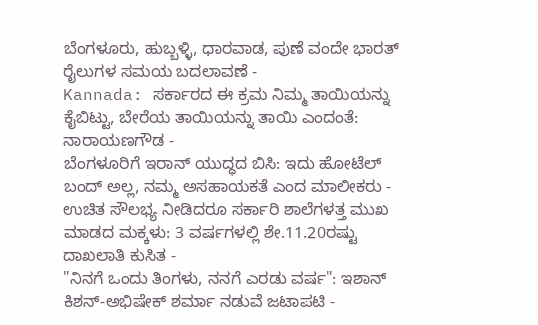ಬೆಂಗಳೂರು, ಹುಬ್ಬಳ್ಳಿ, ಧಾರವಾಡ, ಪುಣೆ ವಂದೇ ಭಾರತ್ ರೈಲುಗಳ ಸಮಯ ಬದಲಾವಣೆ -
Kannada: ಸರ್ಕಾರದ ಈ ಕ್ರಮ ನಿಮ್ಮ ತಾಯಿಯನ್ನು ಕೈಬಿಟ್ಟು, ಬೇರೆಯ ತಾಯಿಯನ್ನು ತಾಯಿ ಎಂದಂತೆ: ನಾರಾಯಣಗೌಡ -
ಬೆಂಗಳೂರಿಗೆ ಇರಾನ್ ಯುದ್ಧದ ಬಿಸಿ: ಇದು ಹೋಟೆಲ್ ಬಂದ್ ಅಲ್ಲ, ನಮ್ಮ ಅಸಹಾಯಕತೆ ಎಂದ ಮಾಲೀಕರು -
ಉಚಿತ ಸೌಲಭ್ಯ ನೀಡಿದರೂ ಸರ್ಕಾರಿ ಶಾಲೆಗಳತ್ತ ಮುಖ ಮಾಡದ ಮಕ್ಕಳು: 3 ವರ್ಷಗಳಲ್ಲಿ ಶೇ.11.20ರಷ್ಟು ದಾಖಲಾತಿ ಕುಸಿತ -
"ನಿನಗೆ ಒಂದು ತಿಂಗಳು, ನನಗೆ ಎರಡು ವರ್ಷ": ಇಶಾನ್ ಕಿಶನ್-ಅಭಿಷೇಕ್ ಶರ್ಮಾ ನಡುವೆ ಜಟಾಪಟಿ -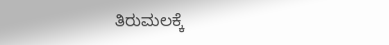ತಿರುಮಲಕ್ಕೆ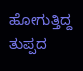ಹೋಗುತ್ತಿದ್ದ ತುಪ್ಪದ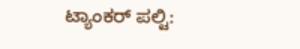ಟ್ಯಾಂಕರ್ ಪಲ್ಟಿ: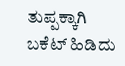ತುಪ್ಪಕ್ಕಾಗಿ ಬಕೆಟ್ ಹಿಡಿದು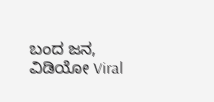ಬಂದ ಜನ, ವಿಡಿಯೋ Viral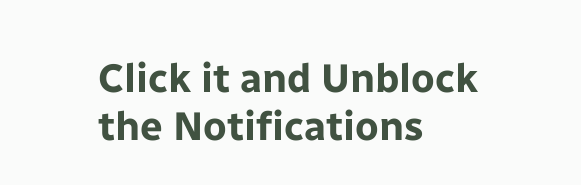Click it and Unblock the Notifications